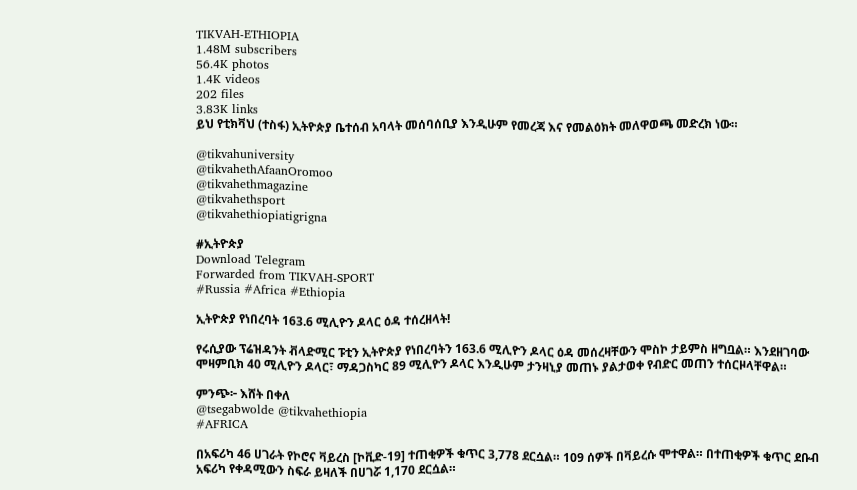TIKVAH-ETHIOPIA
1.48M subscribers
56.4K photos
1.4K videos
202 files
3.83K links
ይህ የቲክቫህ (ተስፋ) ኢትዮጵያ ቤተሰብ አባላት መሰባሰቢያ እንዲሁም የመረጃ እና የመልዕክት መለዋወጫ መድረክ ነው።

@tikvahuniversity
@tikvahethAfaanOromoo
@tikvahethmagazine
@tikvahethsport
@tikvahethiopiatigrigna

#ኢትዮጵያ
Download Telegram
Forwarded from TIKVAH-SPORT
#Russia #Africa #Ethiopia

ኢትዮጵያ የነበረባት 163.6 ሚሊዮን ዶላር ዕዳ ተሰረዘላት!

የሩሲያው ፕሬዝዳንት ቭላድሚር ፑቲን ኢትዮጵያ የነበረባትን 163.6 ሚሊዮን ዶላር ዕዳ መሰረዛቸውን ሞስኮ ታይምስ ዘግቧል። እንደዘገባው ሞዛምቢክ 40 ሚሊዮን ዶላር፣ ማዳጋስካር 89 ሚሊዮን ዶላር እንዲሁም ታንዛኒያ መጠኑ ያልታወቀ የብድር መጠን ተሰርዞላቸዋል።

ምንጭ፦ እሸት በቀለ
@tsegabwolde @tikvahethiopia
#AFRICA

በአፍሪካ 46 ሀገራት የኮሮና ቫይረስ [ኮቪድ-19] ተጠቂዎች ቁጥር 3,778 ደርሷል። 109 ሰዎች በቫይረሱ ሞተዋል። በተጠቂዎች ቁጥር ደቡብ አፍሪካ የቀዳሚውን ስፍራ ይዛለች በሀገሯ 1,170 ደርሷል።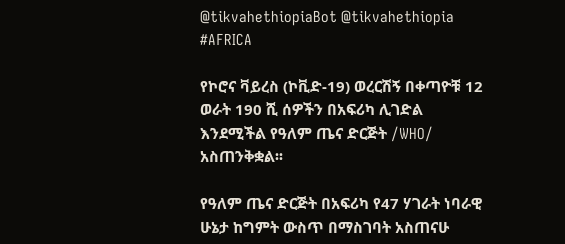@tikvahethiopiaBot @tikvahethiopia
#AFRICA

የኮሮና ቫይረስ (ኮቪድ-19) ወረርሽኝ በቀጣዮቹ 12 ወራት 190 ሺ ሰዎችን በአፍሪካ ሊገድል እንደሚችል የዓለም ጤና ድርጅት /WHO/ አስጠንቅቋል፡፡

የዓለም ጤና ድርጅት በአፍሪካ የ47 ሃገራት ነባራዊ ሁኔታ ከግምት ውስጥ በማስገባት አስጠናሁ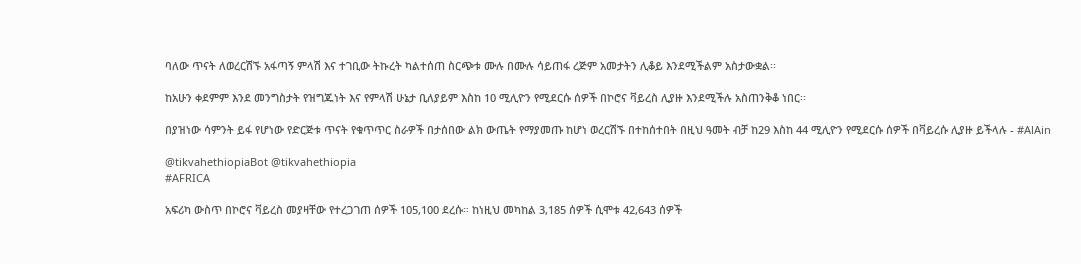ባለው ጥናት ለወረርሽኙ አፋጣኝ ምላሽ እና ተገቢው ትኩረት ካልተሰጠ ስርጭቱ ሙሉ በሙሉ ሳይጠፋ ረጅም አመታትን ሊቆይ እንደሚችልም አስታውቋል፡፡

ከአሁን ቀደምም እንደ መንግስታት የዝግጁነት እና የምላሽ ሁኔታ ቢለያይም እስከ 10 ሚሊዮን የሚደርሱ ሰዎች በኮሮና ቫይረስ ሊያዙ እንደሚችሉ አስጠንቅቆ ነበር፡፡

በያዝነው ሳምንት ይፋ የሆነው የድርጅቱ ጥናት የቁጥጥር ስራዎች በታሰበው ልክ ውጤት የማያመጡ ከሆነ ወረርሽኙ በተከሰተበት በዚህ ዓመት ብቻ ከ29 እስከ 44 ሚሊዮን የሚደርሱ ሰዎች በቫይረሱ ሊያዙ ይችላሉ - #AlAin

@tikvahethiopiaBot @tikvahethiopia
#AFRICA

አፍሪካ ውስጥ በኮሮና ቫይረስ መያዛቸው የተረጋገጠ ሰዎች 105,100 ደረሱ። ከነዚህ መካከል 3,185 ሰዎች ሲሞቱ 42,643 ሰዎች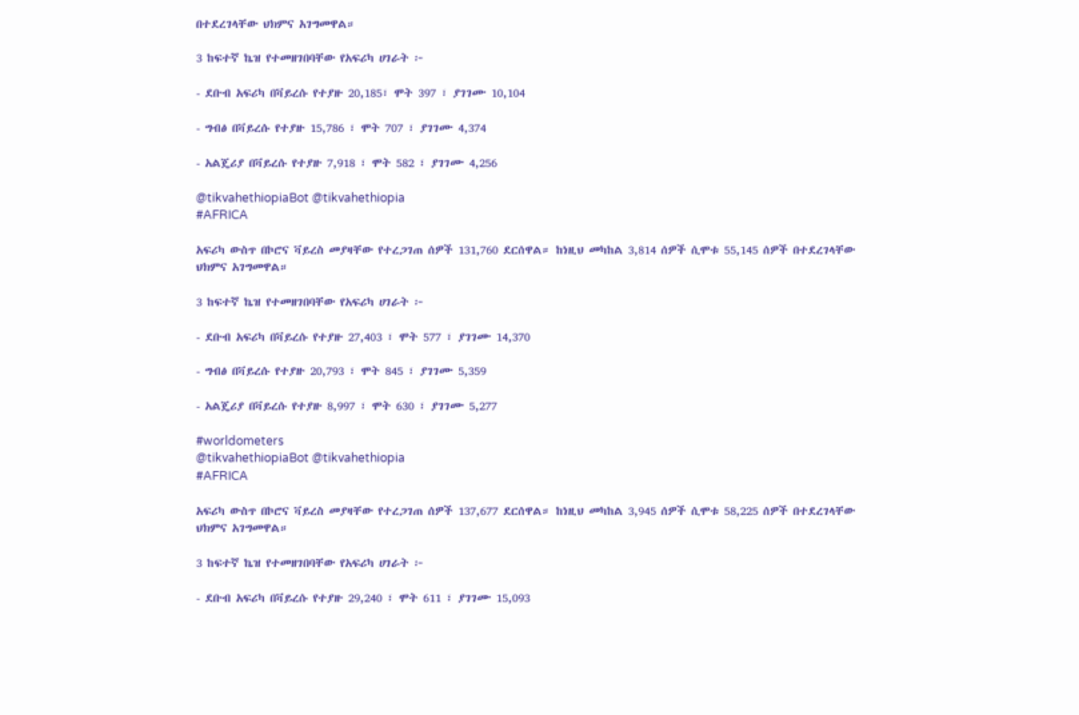በተደረገላቸው ህክምና አገግመዋል።

3 ከፍተኛ ኬዝ የተመዘገበባቸው የአፍሪካ ሀገራት ፦

- ደቡብ አፍሪካ በቫይረሱ የተያዙ 20,185፣ ሞት 397 ፣ ያገገሙ 10,104

- ግብፅ በቫይረሱ የተያዙ 15,786 ፣ ሞት 707 ፣ ያገገሙ 4,374

- አልጄሪያ በቫይረሱ የተያዙ 7,918 ፣ ሞት 582 ፣ ያገገሙ 4,256

@tikvahethiopiaBot @tikvahethiopia
#AFRICA

አፍሪካ ውስጥ በኮሮና ቫይረስ መያዛቸው የተረጋገጠ ሰዎች 131,760 ደርሰዋል። ከነዚህ መካከል 3,814 ሰዎች ሲሞቱ 55,145 ሰዎች በተደረገላቸው ህክምና አገግመዋል።

3 ከፍተኛ ኬዝ የተመዘገበባቸው የአፍሪካ ሀገራት ፦

- ደቡብ አፍሪካ በቫይረሱ የተያዙ 27,403 ፣ ሞት 577 ፣ ያገገሙ 14,370

- ግብፅ በቫይረሱ የተያዙ 20,793 ፣ ሞት 845 ፣ ያገገሙ 5,359

- አልጄሪያ በቫይረሱ የተያዙ 8,997 ፣ ሞት 630 ፣ ያገገሙ 5,277

#worldometers
@tikvahethiopiaBot @tikvahethiopia
#AFRICA

አፍሪካ ውስጥ በኮሮና ቫይረስ መያዛቸው የተረጋገጠ ሰዎች 137,677 ደርሰዋል። ከነዚህ መካከል 3,945 ሰዎች ሲሞቱ 58,225 ሰዎች በተደረገላቸው ህክምና አገግመዋል።

3 ከፍተኛ ኬዝ የተመዘገበባቸው የአፍሪካ ሀገራት ፦

- ደቡብ አፍሪካ በቫይረሱ የተያዙ 29,240 ፣ ሞት 611 ፣ ያገገሙ 15,093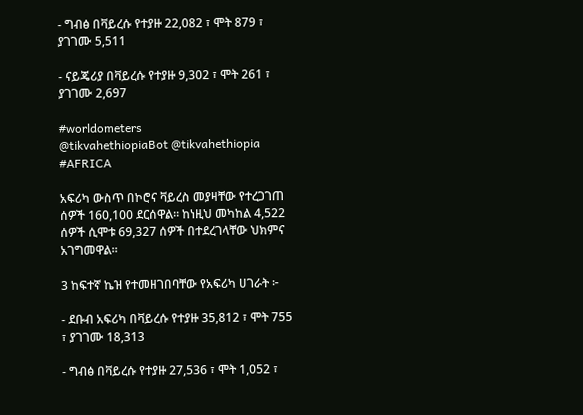- ግብፅ በቫይረሱ የተያዙ 22,082 ፣ ሞት 879 ፣ ያገገሙ 5,511

- ናይጄሪያ በቫይረሱ የተያዙ 9,302 ፣ ሞት 261 ፣ ያገገሙ 2,697

#worldometers
@tikvahethiopiaBot @tikvahethiopia
#AFRICA

አፍሪካ ውስጥ በኮሮና ቫይረስ መያዛቸው የተረጋገጠ ሰዎች 160,100 ደርሰዋል። ከነዚህ መካከል 4,522 ሰዎች ሲሞቱ 69,327 ሰዎች በተደረገላቸው ህክምና አገግመዋል።

3 ከፍተኛ ኬዝ የተመዘገበባቸው የአፍሪካ ሀገራት ፦

- ደቡብ አፍሪካ በቫይረሱ የተያዙ 35,812 ፣ ሞት 755 ፣ ያገገሙ 18,313

- ግብፅ በቫይረሱ የተያዙ 27,536 ፣ ሞት 1,052 ፣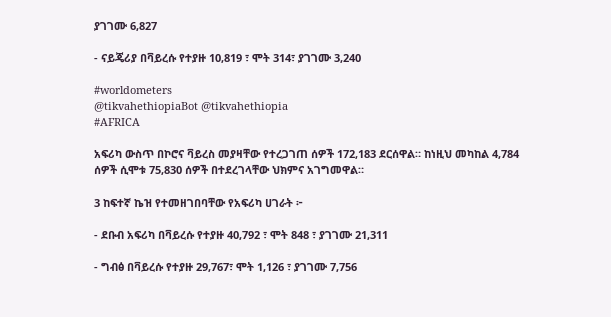ያገገሙ 6,827

- ናይጄሪያ በቫይረሱ የተያዙ 10,819 ፣ ሞት 314፣ ያገገሙ 3,240

#worldometers
@tikvahethiopiaBot @tikvahethiopia
#AFRICA

አፍሪካ ውስጥ በኮሮና ቫይረስ መያዛቸው የተረጋገጠ ሰዎች 172,183 ደርሰዋል። ከነዚህ መካከል 4,784 ሰዎች ሲሞቱ 75,830 ሰዎች በተደረገላቸው ህክምና አገግመዋል።

3 ከፍተኛ ኬዝ የተመዘገበባቸው የአፍሪካ ሀገራት ፦

- ደቡብ አፍሪካ በቫይረሱ የተያዙ 40,792 ፣ ሞት 848 ፣ ያገገሙ 21,311

- ግብፅ በቫይረሱ የተያዙ 29,767፣ ሞት 1,126 ፣ ያገገሙ 7,756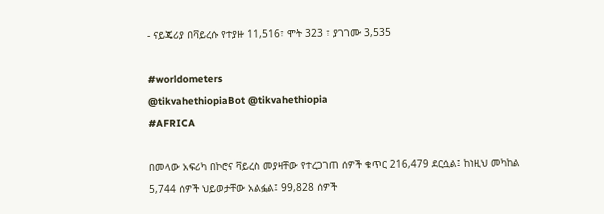- ናይጄሪያ በቫይረሱ የተያዙ 11,516፣ ሞት 323 ፣ ያገገሙ 3,535

#worldometers
@tikvahethiopiaBot @tikvahethiopia
#AFRICA

በመላው አፍሪካ በኮሮና ቫይረስ መያዛቸው የተረጋገጠ ሰዎች ቁጥር 216,479 ደርሷል፤ ከነዚህ መካከል 5,744 ሰዎች ህይወታቸው አልፏል፤ 99,828 ሰዎች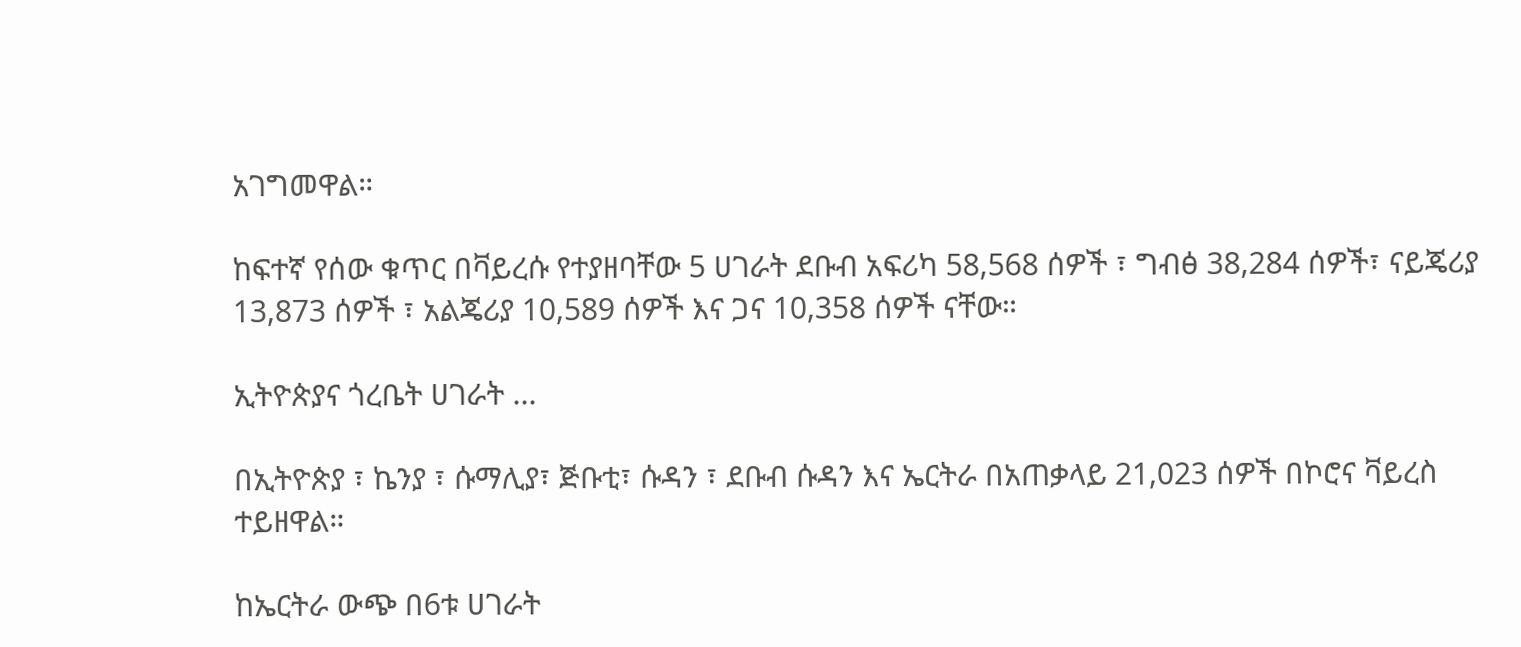አገግመዋል።

ከፍተኛ የሰው ቁጥር በቫይረሱ የተያዘባቸው 5 ሀገራት ደቡብ አፍሪካ 58,568 ሰዎች ፣ ግብፅ 38,284 ሰዎች፣ ናይጄሪያ 13,873 ሰዎች ፣ አልጄሪያ 10,589 ሰዎች እና ጋና 10,358 ሰዎች ናቸው።

ኢትዮጵያና ጎረቤት ሀገራት ...

በኢትዮጵያ ፣ ኬንያ ፣ ሱማሊያ፣ ጅቡቲ፣ ሱዳን ፣ ደቡብ ሱዳን እና ኤርትራ በአጠቃላይ 21,023 ሰዎች በኮሮና ቫይረስ ተይዘዋል።

ከኤርትራ ውጭ በ6ቱ ሀገራት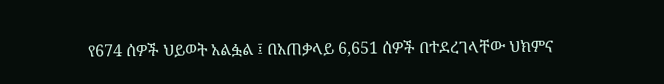የ674 ሰዎች ህይወት አልፏል ፤ በአጠቃላይ 6,651 ሰዎች በተደረገላቸው ህክምና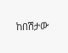ከበሽታው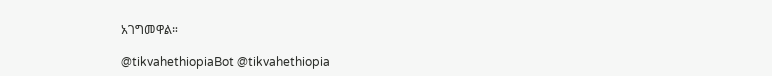አገግመዋል።

@tikvahethiopiaBot @tikvahethiopia